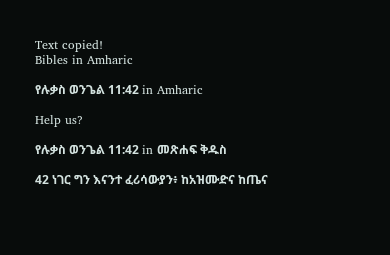Text copied!
Bibles in Amharic

የሉቃስ ወንጌል 11:42 in Amharic

Help us?

የሉቃስ ወንጌል 11:42 in መጽሐፍ ቅዱስ

42 ነገር ግን እናንተ ፈሪሳውያን፥ ከአዝሙድና ከጤና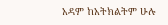አዳም ከአትክልትም ሁሉ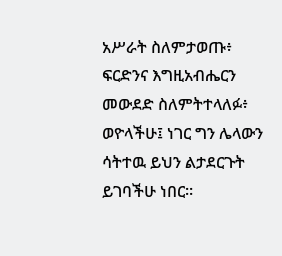አሥራት ስለምታወጡ፥ ፍርድንና እግዚአብሔርን መውደድ ስለምትተላለፉ፥ ወዮላችሁ፤ ነገር ግን ሌላውን ሳትተዉ ይህን ልታደርጉት ይገባችሁ ነበር።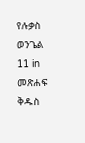የሉቃስ ወንጌል 11 in መጽሐፍ ቅዱስ